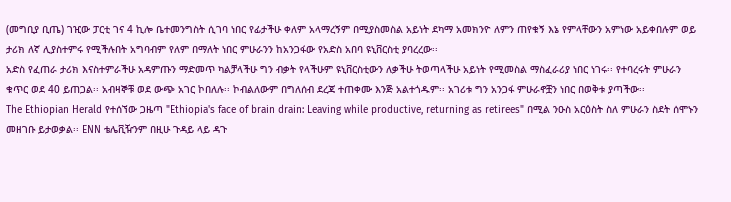(መግቢያ ቢጤ) ገዢው ፓርቲ ገና 4 ኪሎ ቤተመንግስት ሲገባ ነበር የፊታችሁ ቀለም አላማረኝም በሚያስመስል አይነት ደካማ አመክንዮ ለምን ጠየቁኝ እኔ የምላቸውን አምነው አይቀበሉም ወይ ታሪክ ለኛ ሊያስተምሩ የሚችሉበት አግባብም የለም በማለት ነበር ምሁራንን ከአንጋፋው የአድስ አበባ ዩኒቨርስቲ ያባረረው፡፡
አድስ የፈጠራ ታሪክ እናስተምራችሁ አዳምጡን ማድመጥ ካልቻላችሁ ግን ብቃት የላችሁም ዩኒቨርስቲውን ለቃችሁ ትወጣላችሁ አይነት የሚመስል ማስፈራሪያ ነበር ነገሩ፡፡ የተባረሩት ምሁራን ቁጥር ወደ 40 ይጠጋል፡፡ አብዛኞቹ ወደ ውጭ አገር ኮበለሉ፡፡ ኮብልለውም በግለሰብ ደረጃ ተጠቀሙ እንጅ አልተጎዱም፡፡ አገሪቱ ግን አንጋፋ ምሁራኖቿን ነበር በወቅቱ ያጣችው፡፡
The Ethiopian Herald የተሰኘው ጋዜጣ "Ethiopia's face of brain drain: Leaving while productive, returning as retirees" በሚል ንዑስ አርዕስት ስለ ምሁራን ስደት ሰሞኑን መዘገቡ ይታወቃል፡፡ ENN ቴሌቪዥንም በዚሁ ጉዳይ ላይ ዳጉ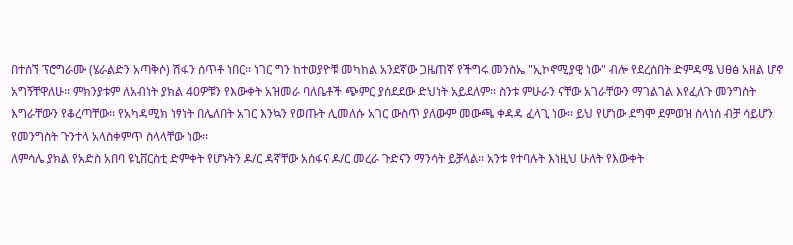በተሰኘ ፕሮግራሙ (ሄራልድን አጣቅሶ) ሽፋን ሰጥቶ ነበር፡፡ ነገር ግን ከተወያዮቹ መካከል አንደኛው ጋዜጠኛ የችግሩ መንስኤ "ኢኮኖሚያዊ ነው" ብሎ የደረሰበት ድምዳሜ ህፀፅ አዘል ሆኖ አግኝቸዋለሁ፡፡ ምክንያቱም ለአብነት ያክል 40ዎቹን የእውቀት አዝመራ ባለቤቶች ጭምር ያሰደደው ድህነት አይደለም፡፡ ስንቱ ምሁራን ናቸው አገራቸውን ማገልገል እየፈለጉ መንግስት እግራቸውን የቆረጣቸው፡፡ የአካዳሚክ ነፃነት በሌለበት አገር እንኳን የወጡት ሊመለሱ አገር ውስጥ ያለውም መውጫ ቀዳዳ ፈላጊ ነው፡፡ ይህ የሆነው ደግሞ ደምወዝ ስላነሰ ብቻ ሳይሆን የመንግስት ጉንተላ አላስቀምጥ ስላላቸው ነው፡፡
ለምሳሌ ያክል የአድስ አበባ ዩኒቨርስቲ ድምቀት የሆኑትን ዶ/ር ዳኛቸው አሰፋና ዶ/ር መረራ ጉድናን ማንሳት ይቻላል፡፡ አንቱ የተባሉት እነዚህ ሁለት የእውቀት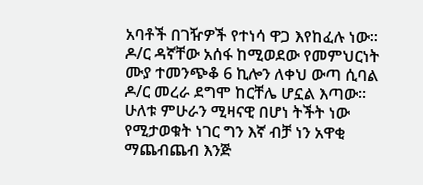አባቶች በገዥዎች የተነሳ ዋጋ እየከፈሉ ነው፡፡ ዶ/ር ዳኛቸው አሰፋ ከሚወደው የመምህርነት ሙያ ተመንጭቆ 6 ኪሎን ለቀህ ውጣ ሲባል ዶ/ር መረራ ደግሞ ከርቸሌ ሆኗል እጣው፡፡ ሁለቱ ምሁራን ሚዛናዊ በሆነ ትችት ነው የሚታወቁት ነገር ግን እኛ ብቻ ነን አዋቂ ማጨብጨብ እንጅ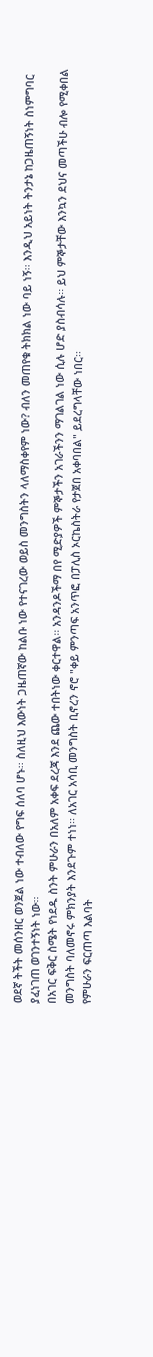ወደኛ ትችት መሰንዘር ወንጀል ነው ተብለው የግፍ ሰለባ ሆኑ፡፡ ስለዚህ እውነት ጋዜጠኛው ከልቡ ነው የተናገረው ወይስ መንግስትን ላለማስቀየም ነው? ብለን መጠየቁ ትክክል ነው ባይ ነኝ፡፡ እንዲህ አይነት ትንታኔ ከጋዜጠኝነት ስነምግባር ያፈነገጠ ወገንተኝነት ነው፡፡
በአገር ፍቅር ስሜት የነደዱ ስንት ምሁራን በአለም አቀፍ ደረጃ እንደ ጨው ተበትነው ቀርተዋል፡፡ አንዳንዶችማ በየ ሚድያዎች ምኞታችን አገራችንን ማገልገል ነው ሲሉ ሆድ ያስብሳሉ፡፡ ይህ ምኞታቸው እንኳን ደህና መጣችሁ ብሎ የሚቀበል መንግስት ባለመኖሩ ምክንያት እንደጉም ተነነ፡፡ ለአገር አሳቢ መንግስት ቢኖረን ኖሮ "ቀይ ምንጣፍ አንጥፎ በፓሊስ ኦርኬስትራ የታጀበ አቀባበል" ይደረግላቸው ነበር፡፡
የምሁራን ፍርጠጣ እልባት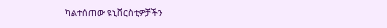ካልተሰጠው ዩኒቨርስቲዎቻችን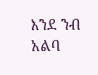እንደ ንብ አልባ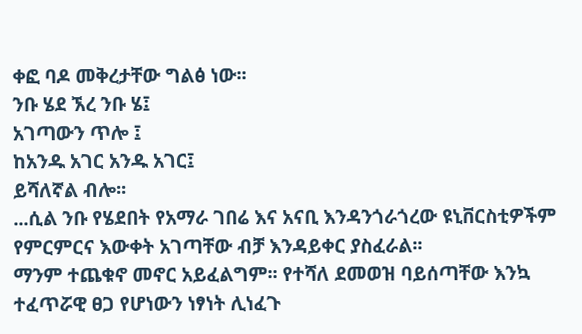ቀፎ ባዶ መቅረታቸው ግልፅ ነው፡፡
ንቡ ሄደ ኧረ ንቡ ሄ፤
አገጣውን ጥሎ ፤
ከአንዱ አገር አንዱ አገር፤
ይሻለኛል ብሎ፡፡
...ሲል ንቡ የሄደበት የአማራ ገበሬ እና አናቢ እንዳንጎራጎረው ዩኒቨርስቲዎችም የምርምርና እውቀት አገጣቸው ብቻ እንዳይቀር ያስፈራል፡፡
ማንም ተጨቁኖ መኖር አይፈልግም፡፡ የተሻለ ደመወዝ ባይሰጣቸው እንኳ ተፈጥሯዊ ፀጋ የሆነውን ነፃነት ሊነፈጉ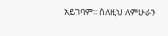አይገባም፡፡ ስለዚህ ለምሁራን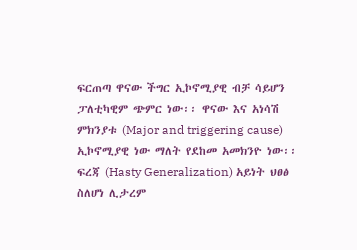ፍርጠጣ ዋናው ችግር ኢኮኖሚያዊ ብቻ ሳይሆን ፓለቲካዊም ጭምር ነው፡፡ ዋናው እና አነሳሽ ምክንያቱ (Major and triggering cause) ኢኮኖሚያዊ ነው ማለት የደከመ አመክንዮ ነው፡፡ ፍረጃ (Hasty Generalization) አይነት ህፀፅ ስለሆነ ሊታረም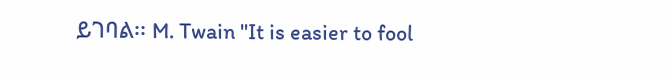ይገባል፡፡ M. Twain "It is easier to fool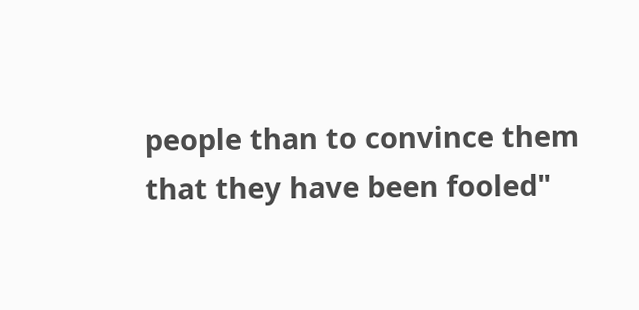people than to convince them that they have been fooled"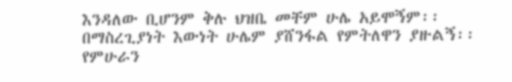እንዳለው ቢሆንም ቅሉ ህዝቤ መቸም ሁሌ አይሞኝም፡፡
በማስረጊያነት እውነት ሁሌም ያሸንፋል የምትለዋን ያዙልኝ፡፡
የምሁራን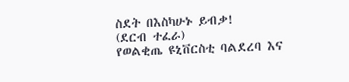ስደት በእስካሁኑ ይብቃ!
(ደርብ ተፈራ)
የወልቂጤ ዩኒቨርስቲ ባልደረባ እና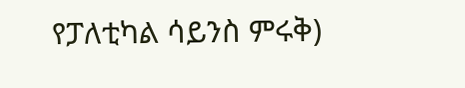የፓለቲካል ሳይንስ ምሩቅ)